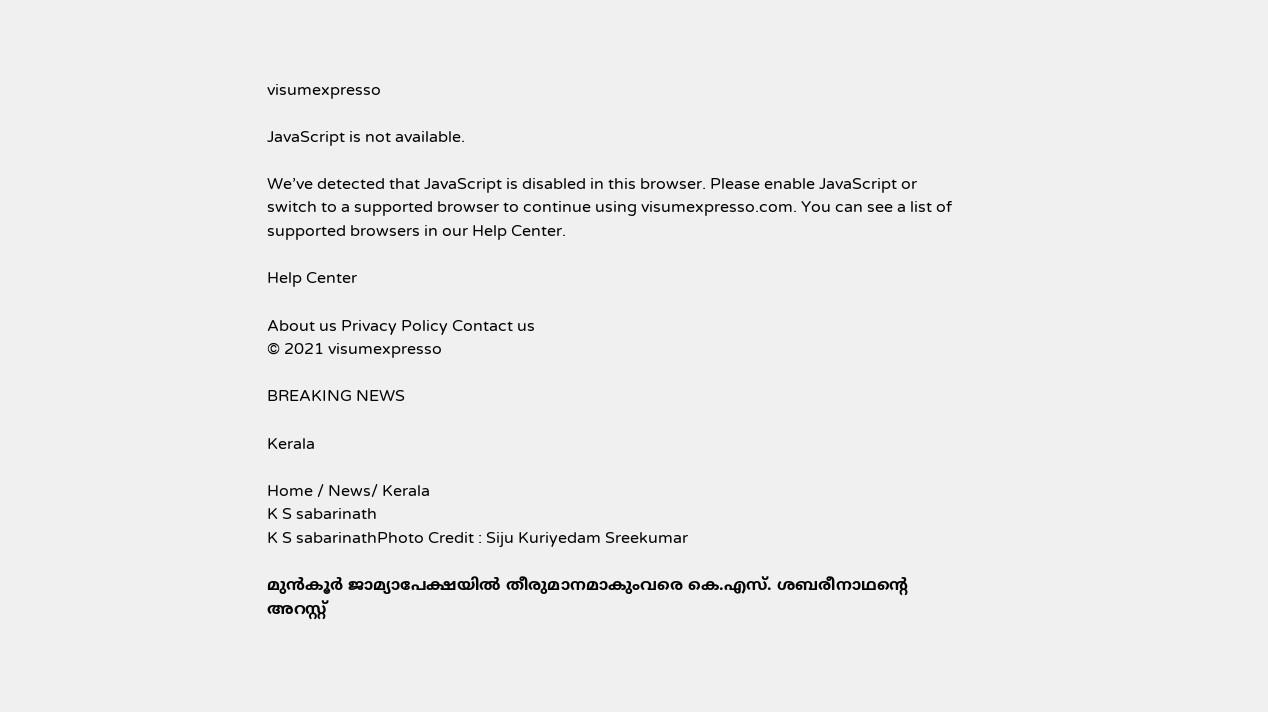visumexpresso

JavaScript is not available.

We’ve detected that JavaScript is disabled in this browser. Please enable JavaScript or switch to a supported browser to continue using visumexpresso.com. You can see a list of supported browsers in our Help Center.

Help Center

About us Privacy Policy Contact us
© 2021 visumexpresso

BREAKING NEWS

Kerala

Home / News/ Kerala
K S sabarinath
K S sabarinathPhoto Credit : Siju Kuriyedam Sreekumar

മുൻകൂർ ജാമ്യാപേക്ഷയിൽ തീരുമാനമാകുംവരെ കെ.എസ്. ശബരീനാഥന്‍റെ അറസ്റ്റ്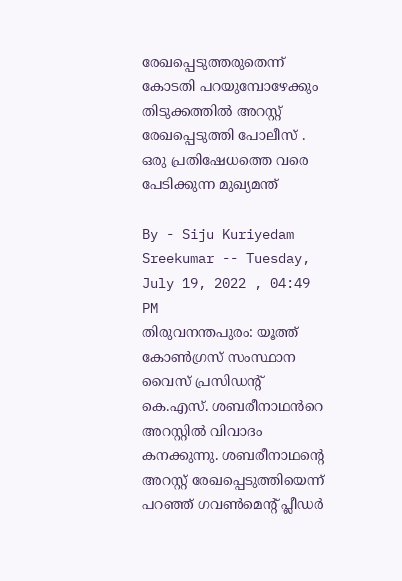രേഖപ്പെടുത്തരുതെന്ന് കോടതി പറയുമ്പോഴേക്കും തിടുക്കത്തിൽ അറസ്റ്റ് രേഖപ്പെടുത്തി പോലീസ് . ഒരു പ്രതിഷേധത്തെ വരെ പേടിക്കുന്ന മുഖ്യമന്ത്

By - Siju Kuriyedam Sreekumar -- Tuesday, July 19, 2022 , 04:49 PM
തിരുവനന്തപുരം: യൂത്ത് കോൺഗ്രസ് സംസ്ഥാന വൈസ് പ്രസിഡന്റ്‌ കെ.എസ്. ശബരീനാഥൻറെ അറസ്റ്റിൽ വിവാദം കനക്കുന്നു. ശബരീനാഥന്റെ അറസ്റ്റ് രേഖപ്പെടുത്തിയെന്ന് പറഞ്ഞ് ഗവൺമെന്റ് പ്ലീഡർ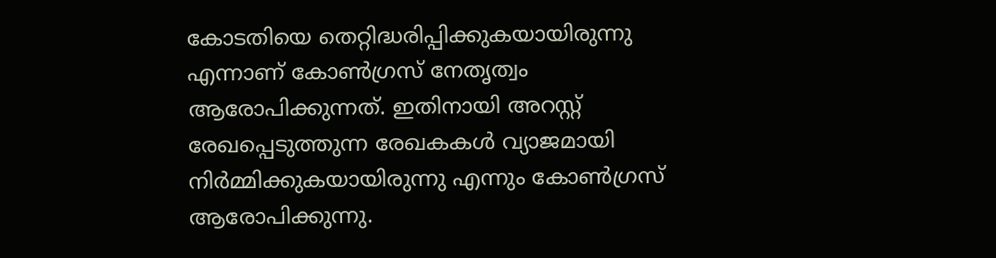കോടതിയെ തെറ്റിദ്ധരിപ്പിക്കുകയായിരുന്നു എന്നാണ് കോൺഗ്രസ് നേതൃത്വം ആരോപിക്കുന്നത്. ഇതിനായി അറസ്റ്റ് രേഖപ്പെടുത്തുന്ന രേഖകകൾ വ്യാജമായി നിർമ്മിക്കുകയായിരുന്നു എന്നും കോൺഗ്രസ് ആരോപിക്കുന്നു.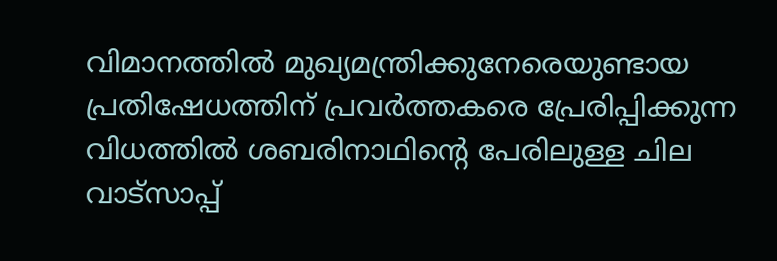വിമാനത്തിൽ മുഖ്യമന്ത്രിക്കുനേരെയുണ്ടായ പ്രതിഷേധത്തിന് പ്രവർത്തകരെ പ്രേരിപ്പിക്കുന്ന വിധത്തിൽ ശബരിനാഥിന്റെ പേരിലുള്ള ചില വാട്സാപ്പ്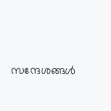സന്ദേശങ്ങൾ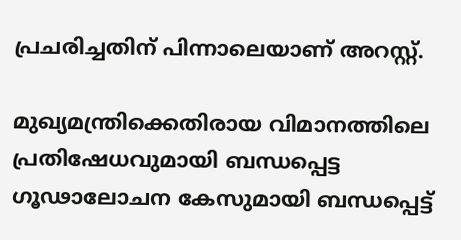പ്രചരിച്ചതിന് പിന്നാലെയാണ് അറസ്റ്റ്.

മുഖ്യമന്ത്രിക്കെതിരായ വിമാനത്തിലെ പ്രതിഷേധവുമായി ബന്ധപ്പെട്ട ഗൂഢാലോചന കേസുമായി ബന്ധപ്പെട്ട്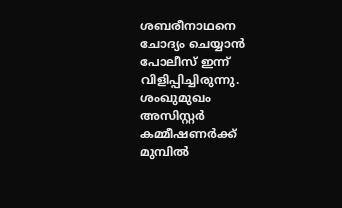ശബരീനാഥനെ ചോദ്യം ചെയ്യാൻ പോലീസ് ഇന്ന് വിളിപ്പിച്ചിരുന്നു. ശംഖുമുഖം അസിസ്റ്റർ കമ്മീഷണർക്ക് മുമ്പിൽ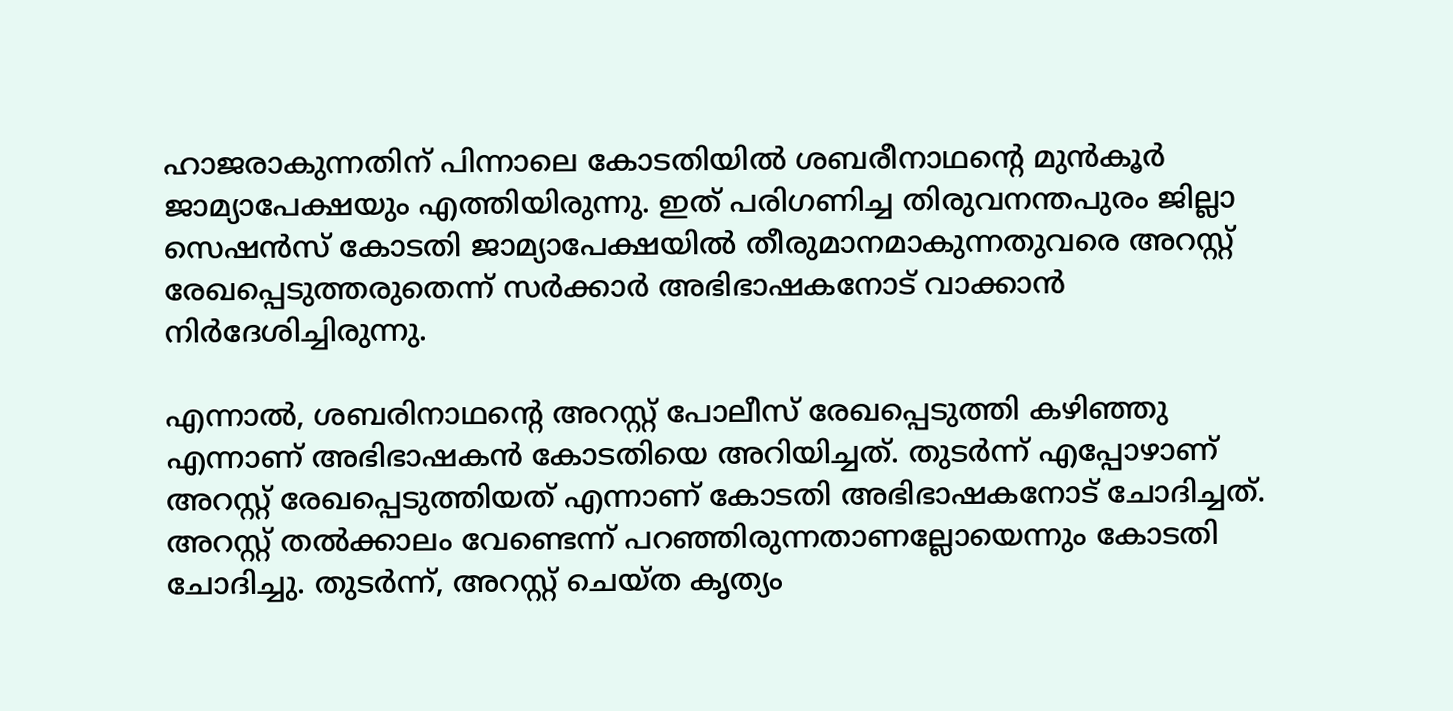ഹാജരാകുന്നതിന് പിന്നാലെ കോടതിയിൽ ശബരീനാഥന്റെ മുൻകൂർ ജാമ്യാപേക്ഷയും എത്തിയിരുന്നു. ഇത് പരിഗണിച്ച തിരുവനന്തപുരം ജില്ലാ സെഷൻസ് കോടതി ജാമ്യാപേക്ഷയിൽ തീരുമാനമാകുന്നതുവരെ അറസ്റ്റ് രേഖപ്പെടുത്തരുതെന്ന് സർക്കാർ അഭിഭാഷകനോട് വാക്കാൻ നിർദേശിച്ചിരുന്നു.

എന്നാൽ, ശബരിനാഥന്റെ അറസ്റ്റ് പോലീസ് രേഖപ്പെടുത്തി കഴിഞ്ഞു എന്നാണ് അഭിഭാഷകൻ കോടതിയെ അറിയിച്ചത്. തുടർന്ന് എപ്പോഴാണ് അറസ്റ്റ് രേഖപ്പെടുത്തിയത്‌ എന്നാണ് കോടതി അഭിഭാഷകനോട് ചോദിച്ചത്. അറസ്റ്റ് തൽക്കാലം വേണ്ടെന്ന് പറഞ്ഞിരുന്നതാണല്ലോയെന്നും കോടതി ചോദിച്ചു. തുടർന്ന്, അറസ്റ്റ് ചെയ്ത കൃത്യം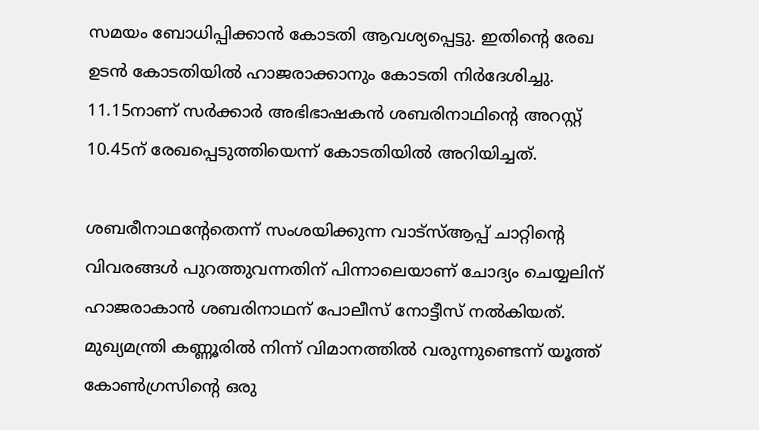സമയം ബോധിപ്പിക്കാൻ കോടതി ആവശ്യപ്പെട്ടു. ഇതിന്റെ രേഖ ഉടൻ കോടതിയിൽ ഹാജരാക്കാനും കോടതി നിർദേശിച്ചു. 11.15നാണ് സർക്കാർ അഭിഭാഷകൻ ശബരിനാഥിന്റെ അറസ്റ്റ് 10.45ന് രേഖപ്പെടുത്തിയെന്ന് കോടതിയിൽ അറിയിച്ചത്.

ശബരീനാഥന്റേതെന്ന് സംശയിക്കുന്ന വാട്‌സ്ആപ്പ് ചാറ്റിന്റെ വിവരങ്ങൾ പുറത്തുവന്നതിന് പിന്നാലെയാണ് ചോദ്യം ചെയ്യലിന് ഹാജരാകാൻ ശബരിനാഥന് പോലീസ് നോട്ടീസ് നൽകിയത്. മുഖ്യമന്ത്രി കണ്ണൂരിൽ നിന്ന് വിമാനത്തിൽ വരുന്നുണ്ടെന്ന് യൂത്ത് കോൺഗ്രസിന്റെ ഒരു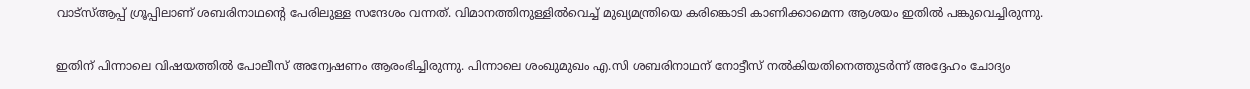വാട്‌സ്ആപ്പ് ഗ്രൂപ്പിലാണ് ശബരിനാഥന്റെ പേരിലുള്ള സന്ദേശം വന്നത്. വിമാനത്തിനുള്ളിൽവെച്ച് മുഖ്യമന്ത്രിയെ കരിങ്കൊടി കാണിക്കാമെന്ന ആശയം ഇതിൽ പങ്കുവെച്ചിരുന്നു.

ഇതിന് പിന്നാലെ വിഷയത്തിൽ പോലീസ് അന്വേഷണം ആരംഭിച്ചിരുന്നു. പിന്നാലെ ശംഖുമുഖം എ.സി ശബരിനാഥന് നോട്ടീസ് നൽകിയതിനെത്തുടർന്ന് അദ്ദേഹം ചോദ്യം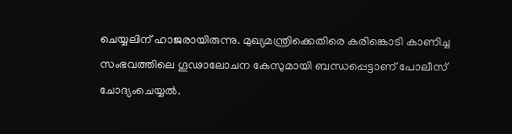ചെയ്യലിന് ഹാജരായിരുന്നു. മുഖ്യമന്ത്രിക്കെതിരെ കരിങ്കൊടി കാണിച്ച സംഭവത്തിലെ ഗൂഢാലോചന കേസുമായി ബന്ധപ്പെട്ടാണ് പോലീസ് ചോദ്യംചെയ്യൽ.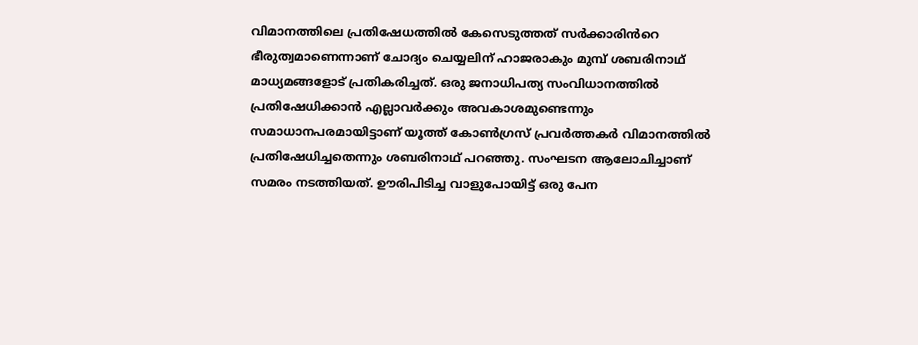വിമാനത്തിലെ പ്രതിഷേധത്തിൽ കേസെടുത്തത് സർക്കാരിൻറെ ഭീരുത്വമാണെന്നാണ് ചോദ്യം ചെയ്യലിന് ഹാജരാകും മുമ്പ് ശബരിനാഥ് മാധ്യമങ്ങളോട് പ്രതികരിച്ചത്. ഒരു ജനാധിപത്യ സംവിധാനത്തിൽ പ്രതിഷേധിക്കാൻ എല്ലാവർക്കും അവകാശമുണ്ടെന്നും സമാധാനപരമായിട്ടാണ് യൂത്ത് കോൺഗ്രസ് പ്രവർത്തകർ വിമാനത്തിൽ പ്രതിഷേധിച്ചതെന്നും ശബരിനാഥ് പറഞ്ഞു. സംഘടന ആലോചിച്ചാണ് സമരം നടത്തിയത്. ഊരിപിടിച്ച വാളുപോയിട്ട് ഒരു പേന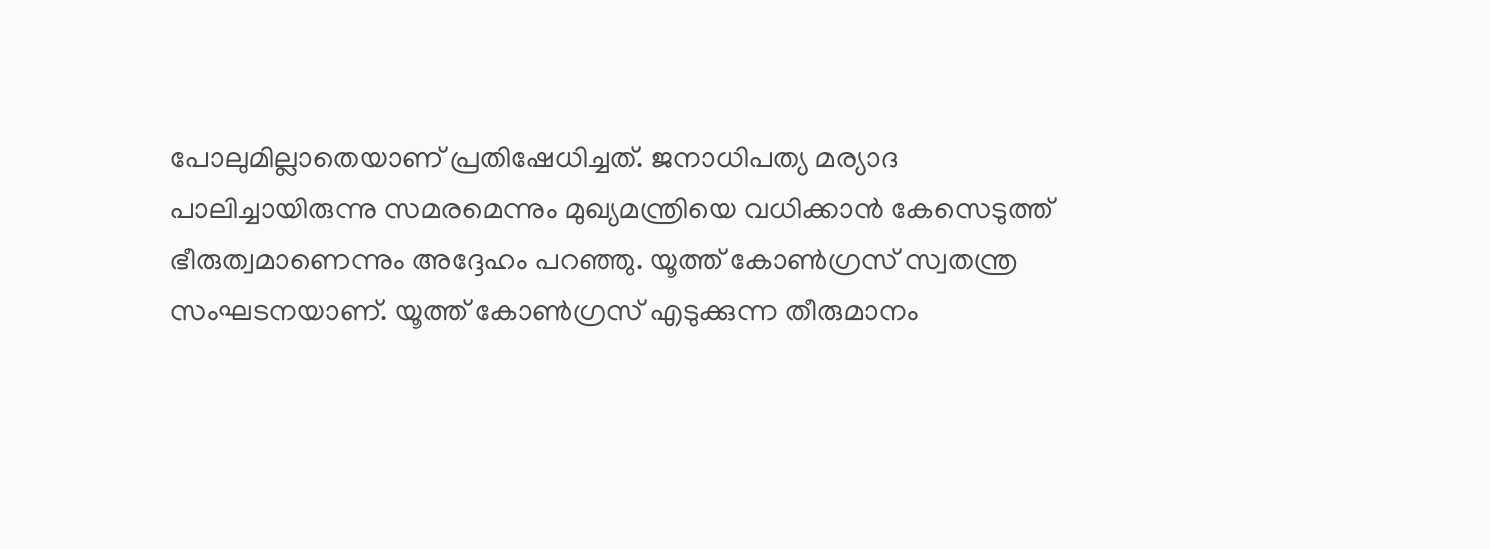പോലുമില്ലാതെയാണ് പ്രതിഷേധിച്ചത്. ജനാധിപത്യ മര്യാദ പാലിച്ചായിരുന്നു സമരമെന്നും മുഖ്യമന്ത്രിയെ വധിക്കാൻ കേസെടുത്ത് ഭീരുത്വമാണെന്നും അദ്ദേഹം പറഞ്ഞു. യൂത്ത് കോൺഗ്രസ് സ്വതന്ത്ര സംഘടനയാണ്. യൂത്ത് കോൺഗ്രസ് എടുക്കുന്ന തീരുമാനം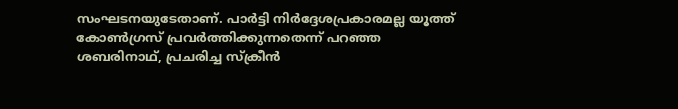സംഘടനയുടേതാണ്. പാർട്ടി നിർദ്ദേശപ്രകാരമല്ല യൂത്ത് കോൺഗ്രസ് പ്രവർത്തിക്കുന്നതെന്ന് പറഞ്ഞ ശബരിനാഥ്, പ്രചരിച്ച സ്ക്രീൻ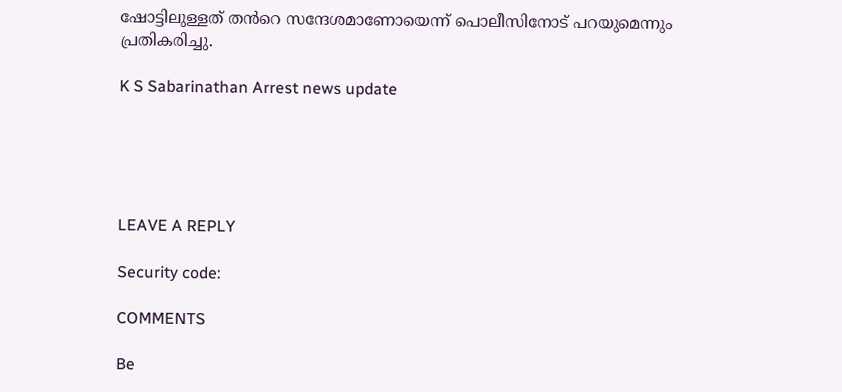ഷോട്ടിലുള്ളത് തൻറെ സന്ദേശമാണോയെന്ന് പൊലീസിനോട് പറയുമെന്നും പ്രതികരിച്ചു.

K S Sabarinathan Arrest news update





LEAVE A REPLY

Security code:

COMMENTS

Be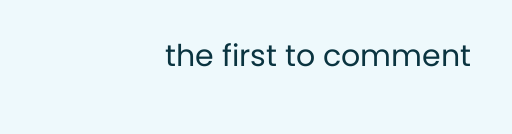the first to comment